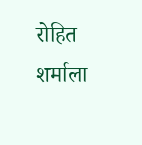रोहित शर्माला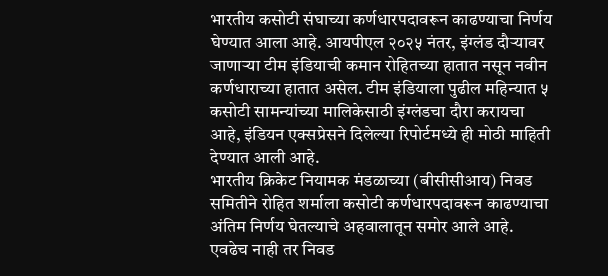भारतीय कसोटी संघाच्या कर्णधारपदावरून काढण्याचा निर्णय घेण्यात आला आहे. आयपीएल २०२५ नंतर, इंग्लंड दौऱ्यावर जाणाऱ्या टीम इंडियाची कमान रोहितच्या हातात नसून नवीन कर्णधाराच्या हातात असेल. टीम इंडियाला पुढील महिन्यात ५ कसोटी सामन्यांच्या मालिकेसाठी इंग्लंडचा दौरा करायचा आहे, इंडियन एक्सप्रेसने दिलेल्या रिपोर्टमध्ये ही मोठी माहिती देण्यात आली आहे.
भारतीय क्रिकेट नियामक मंडळाच्या (बीसीसीआय) निवड समितीने रोहित शर्माला कसोटी कर्णधारपदावरून काढण्याचा अंतिम निर्णय घेतल्याचे अहवालातून समोर आले आहे. एवढेच नाही तर निवड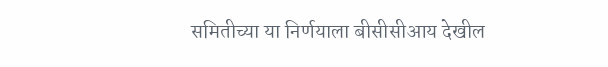समितीच्या या निर्णयाला बीसीसीआय देखील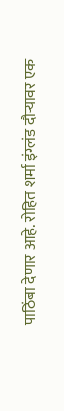पाठिंबा देणार आहे. रोहित शर्मा इंग्लंड दौऱ्यावर एक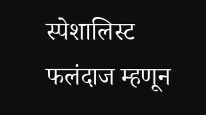स्पेशालिस्ट फलंदाज म्हणून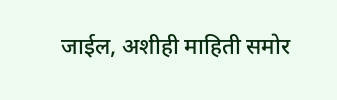जाईल, अशीही माहिती समोर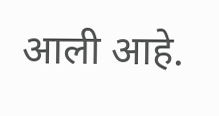आली आहे.